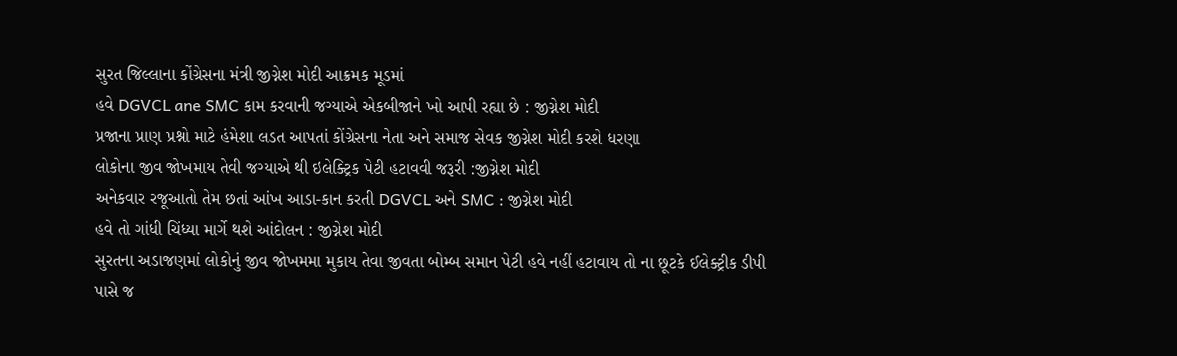સુરત જિલ્લાના કોંગ્રેસના મંત્રી જીગ્નેશ મોદી આક્રમક મૂડમાં
હવે DGVCL ane SMC કામ કરવાની જગ્યાએ એકબીજાને ખો આપી રહ્યા છે : જીગ્નેશ મોદી
પ્રજાના પ્રાણ પ્રશ્નો માટે હંમેશા લડત આપતાં કોંગ્રેસના નેતા અને સમાજ સેવક જીગ્નેશ મોદી કરશે ધરણા
લોકોના જીવ જોખમાય તેવી જગ્યાએ થી ઇલેક્ટ્રિક પેટી હટાવવી જરૂરી :જીગ્નેશ મોદી
અનેકવાર રજૂઆતો તેમ છતાં આંખ આડા-કાન કરતી DGVCL અને SMC : જીગ્નેશ મોદી
હવે તો ગાંધી ચિંધ્યા માર્ગે થશે આંદોલન : જીગ્નેશ મોદી
સુરતના અડાજણમાં લોકોનું જીવ જોખમમા મુકાય તેવા જીવતા બોમ્બ સમાન પેટી હવે નહીં હટાવાય તો ના છૂટકે ઈલેક્ટ્રીક ડીપી પાસે જ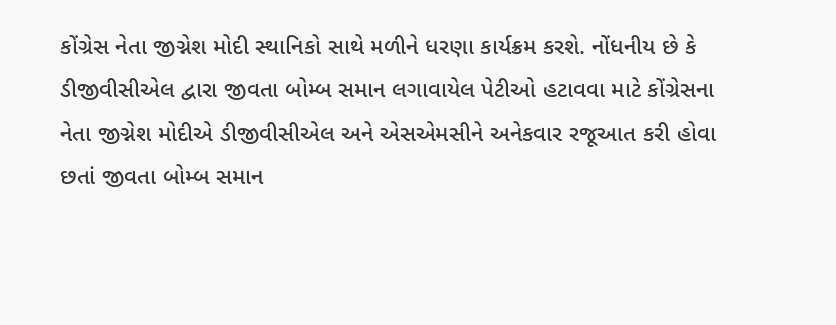કોંગ્રેસ નેતા જીગ્નેશ મોદી સ્થાનિકો સાથે મળીને ધરણા કાર્યક્રમ કરશે. નોંધનીય છે કે
ડીજીવીસીએલ દ્વારા જીવતા બોમ્બ સમાન લગાવાયેલ પેટીઓ હટાવવા માટે કોંગ્રેસના નેતા જીગ્નેશ મોદીએ ડીજીવીસીએલ અને એસએમસીને અનેકવાર રજૂઆત કરી હોવા છતાં જીવતા બોમ્બ સમાન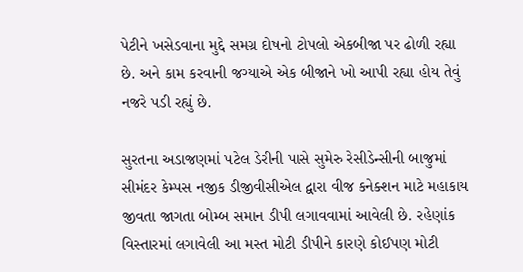પેટીને ખસેડવાના મુદ્દે સમગ્ર દોષનો ટોપલો એકબીજા પર ઢોળી રહ્યા છે. અને કામ કરવાની જગ્યાએ એક બીજાને ખો આપી રહ્યા હોય તેવું નજરે પડી રહ્યું છે.

સુરતના અડાજણમાં પટેલ ડેરીની પાસે સુમેરુ રેસીડેન્સીની બાજુમાં સીમંદર કેમ્પસ નજીક ડીજીવીસીએલ દ્વારા વીજ કનેક્શન માટે મહાકાય જીવતા જાગતા બોમ્બ સમાન ડીપી લગાવવામાં આવેલી છે. રહેણાંક વિસ્તારમાં લગાવેલી આ મસ્ત મોટી ડીપીને કારણે કોઈપણ મોટી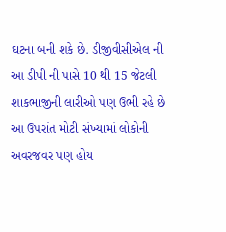ઘટના બની શકે છે. ડીજીવીસીએલ ની આ ડીપી ની પાસે 10 થી 15 જેટલી શાકભાજીની લારીઓ પણ ઉભી રહે છે આ ઉપરાંત મોટી સંખ્યામાં લોકોની અવરજવર પણ હોય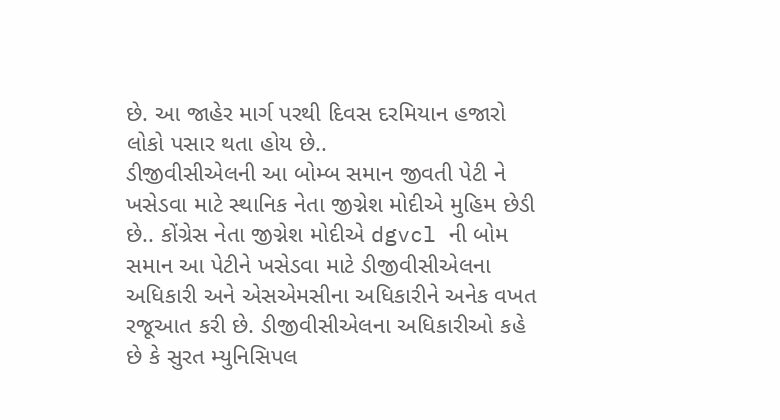છે. આ જાહેર માર્ગ પરથી દિવસ દરમિયાન હજારો લોકો પસાર થતા હોય છે..
ડીજીવીસીએલની આ બોમ્બ સમાન જીવતી પેટી ને ખસેડવા માટે સ્થાનિક નેતા જીગ્નેશ મોદીએ મુહિમ છેડી છે.. કોંગ્રેસ નેતા જીગ્નેશ મોદીએ dgvcl ની બોમ સમાન આ પેટીને ખસેડવા માટે ડીજીવીસીએલના અધિકારી અને એસએમસીના અધિકારીને અનેક વખત રજૂઆત કરી છે. ડીજીવીસીએલના અધિકારીઓ કહે છે કે સુરત મ્યુનિસિપલ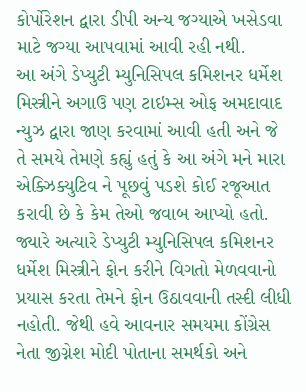કોર્પોરેશન દ્વારા ડીપી અન્ય જગ્યાએ ખસેડવા માટે જગ્યા આપવામાં આવી રહી નથી.
આ અંગે ડેપ્યુટી મ્યુનિસિપલ કમિશનર ધર્મેશ મિસ્ત્રીને અગાઉ પણ ટાઇમ્સ ઓફ અમદાવાદ ન્યુઝ દ્વારા જાણ કરવામાં આવી હતી અને જે તે સમયે તેમણે કહ્યું હતું કે આ અંગે મને મારા એક્ઝિક્યુટિવ ને પૂછવું પડશે કોઈ રજૂઆત કરાવી છે કે કેમ તેઓ જવાબ આપ્યો હતો. જ્યારે અત્યારે ડેપ્યુટી મ્યુનિસિપલ કમિશનર ધર્મેશ મિસ્ત્રીને ફોન કરીને વિગતો મેળવવાનો પ્રયાસ કરતા તેમને ફોન ઉઠાવવાની તસ્દી લીધી નહોતી. જેથી હવે આવનાર સમયમા કોંગ્રેસ નેતા જીગ્નેશ મોદી પોતાના સમર્થકો અને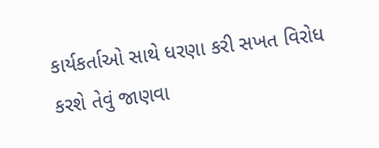કાર્યકર્તાઓ સાથે ધરણા કરી સખત વિરોધ કરશે તેવું જાણવા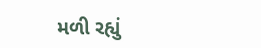મળી રહ્યું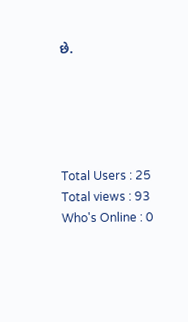છે.





Total Users : 25
Total views : 93
Who's Online : 0